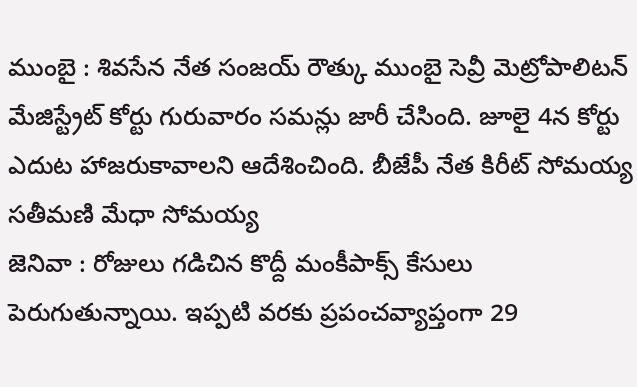ముంబై : శివసేన నేత సంజయ్ రౌత్కు ముంబై సెవ్రీ మెట్రోపాలిటన్ మేజిస్ట్రేట్ కోర్టు గురువారం సమన్లు జారీ చేసింది. జూలై 4న కోర్టు ఎదుట హాజరుకావాలని ఆదేశించింది. బీజేపీ నేత కిరీట్ సోమయ్య సతీమణి మేధా సోమయ్య
జెనివా : రోజులు గడిచిన కొద్దీ మంకీపాక్స్ కేసులు పెరుగుతున్నాయి. ఇప్పటి వరకు ప్రపంచవ్యాప్తంగా 29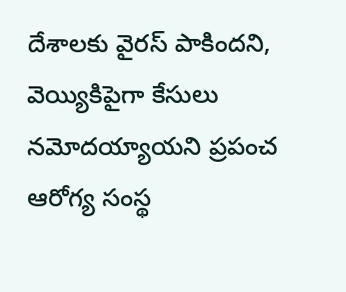దేశాలకు వైరస్ పాకిందని, వెయ్యికిపైగా కేసులు నమోదయ్యాయని ప్రపంచ ఆరోగ్య సంస్థ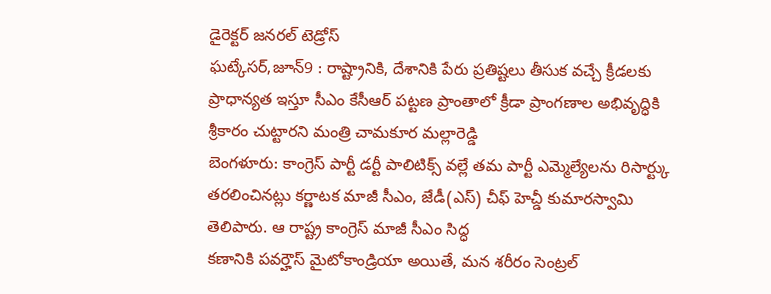డైరెక్టర్ జనరల్ టెడ్రోస్
ఘట్కేసర్,జూన్9 : రాష్ట్రానికి, దేశానికి పేరు ప్రతిష్టలు తీసుక వచ్చే క్రీడలకు ప్రాధాన్యత ఇస్తూ సీఎం కేసీఆర్ పట్టణ ప్రాంతాలో క్రీడా ప్రాంగణాల అభివృద్ధికి శ్రీకారం చుట్టారని మంత్రి చామకూర మల్లారెడ్డి
బెంగళూరు: కాంగ్రెస్ పార్టీ డర్టీ పాలిటిక్స్ వల్లే తమ పార్టీ ఎమ్మెల్యేలను రిసార్ట్కు తరలించినట్లు కర్ణాటక మాజీ సీఎం, జేడీ(ఎస్) చీఫ్ హెచ్డీ కుమారస్వామి తెలిపారు. ఆ రాష్ట్ర కాంగ్రెస్ మాజీ సీఎం సిద్ధ
కణానికి పవర్హౌస్ మైటోకాండ్రియా అయితే, మన శరీరం సెంట్రల్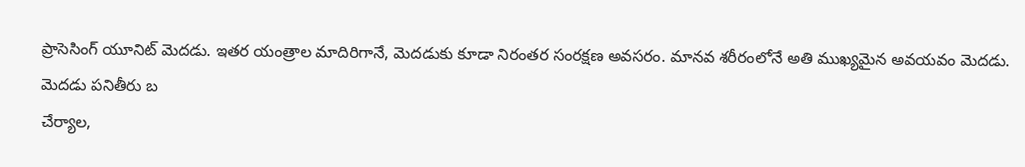ప్రాసెసింగ్ యూనిట్ మెదడు. ఇతర యంత్రాల మాదిరిగానే, మెదడుకు కూడా నిరంతర సంరక్షణ అవసరం. మానవ శరీరంలోనే అతి ముఖ్యమైన అవయవం మెదడు. మెదడు పనితీరు బ
చేర్యాల,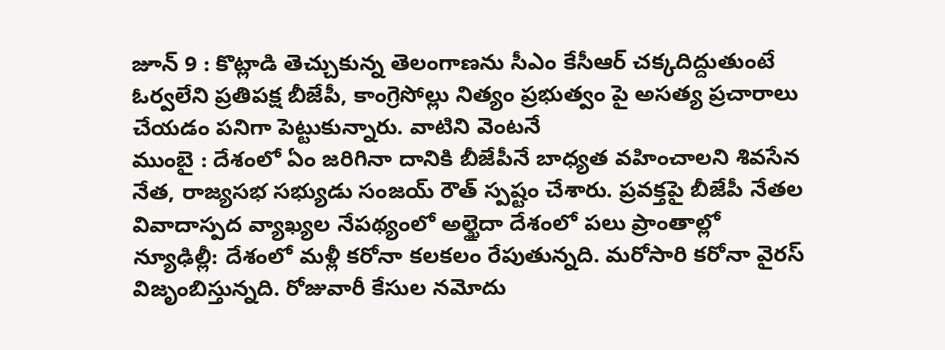జూన్ 9 : కొట్లాడి తెచ్చుకున్న తెలంగాణను సీఎం కేసీఆర్ చక్కదిద్దుతుంటే ఓర్వలేని ప్రతిపక్ష బీజేపీ, కాంగ్రెసోల్లు నిత్యం ప్రభుత్వం పై అసత్య ప్రచారాలు చేయడం పనిగా పెట్టుకున్నారు. వాటిని వెంటనే
ముంబై : దేశంలో ఏం జరిగినా దానికి బీజేపీనే బాధ్యత వహించాలని శివసేన నేత, రాజ్యసభ సభ్యుడు సంజయ్ రౌత్ స్పష్టం చేశారు. ప్రవక్తపై బీజేపీ నేతల వివాదాస్పద వ్యాఖ్యల నేపథ్యంలో అల్ఖైదా దేశంలో పలు ప్రాంతాల్లో
న్యూఢిల్లీ: దేశంలో మళ్లీ కరోనా కలకలం రేపుతున్నది. మరోసారి కరోనా వైరస్ విజృంబిస్తున్నది. రోజువారీ కేసుల నమోదు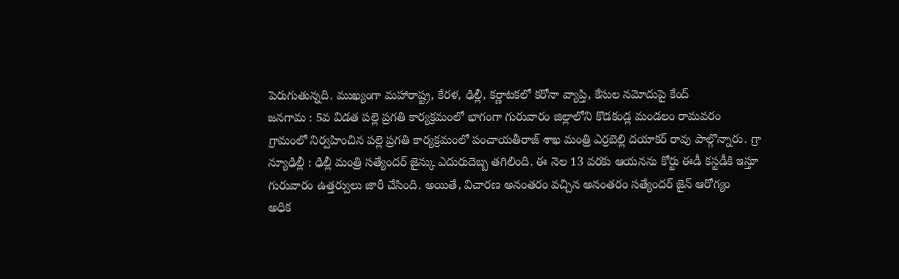పెరుగుతున్నది. ముఖ్యంగా మహారాష్ట్ర, కేరళ, ఢిల్లీ, కర్ణాటకలో కరోనా వ్యాప్తి, కేసుల నమోదుపై కేంద్
జనగామ : 5వ విడత పల్లె ప్రగతి కార్యక్రమంలో భాగంగా గురువారం జిల్లాలోని కొడకండ్ల మండలం రామవరం గ్రామంలో నిర్వహించిన పల్లె ప్రగతి కార్యక్రమంలో పంచాయతీరాజ్ శాఖ మంత్రి ఎర్రబెల్లి దయాకర్ రావు పాల్గొన్నారు. గ్రా
న్యూఢిల్లీ : ఢిల్లీ మంత్రి సత్యేందర్ జైన్కు ఎదురుదెబ్బ తగిలింది. ఈ నెల 13 వరకు ఆయనను కోర్టు ఈడీ కస్టడీకి ఇస్తూ గురువారం ఉత్తర్వులు జారీ చేసింది. అయితే, విచారణ అనంతరం వచ్చిన అనంతరం సత్యేందర్ జైన్ ఆరోగ్యం
అధిక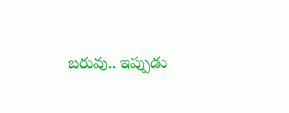బరువు.. ఇప్పుడు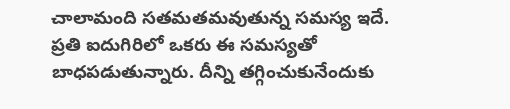చాలామంది సతమతమవుతున్న సమస్య ఇదే. ప్రతి ఐదుగిరిలో ఒకరు ఈ సమస్యతో బాధపడుతున్నారు. దీన్ని తగ్గించుకునేందుకు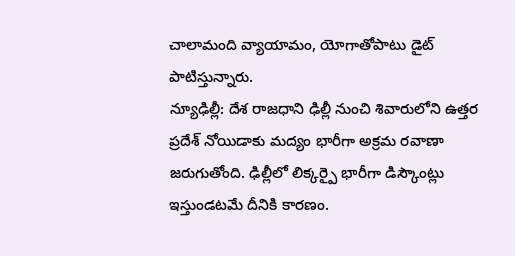చాలామంది వ్యాయామం, యోగాతోపాటు డైట్ పాటిస్తున్నారు.
న్యూఢిల్లీ: దేశ రాజధాని ఢిల్లీ నుంచి శివారులోని ఉత్తర ప్రదేశ్ నోయిడాకు మద్యం భారీగా అక్రమ రవాణా జరుగుతోంది. ఢిల్లీలో లిక్కర్పై భారీగా డిస్కౌంట్లు ఇస్తుండటమే దీనికి కారణం.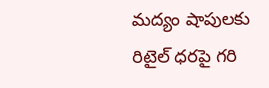మద్యం షాపులకు రిటైల్ ధరపై గరి